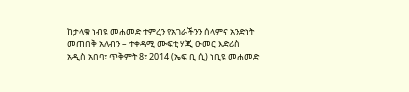ከታላቁ ነብዩ መሐመድ ተምረን የአገራችንን ሰላምና አንድነት መጠበቅ አለብን – ተቀዳሚ ሙፍቲ ሃጂ ዑመር እድሪስ
አዲስ አበባ፣ ጥቅምት 8፣ 2014 (ኤፍ ቢ ሲ) ነቢዩ መሐመድ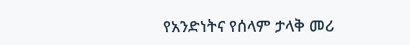የአንድነትና የሰላም ታላቅ መሪ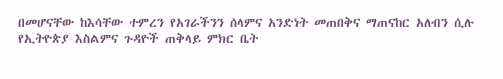በመሆናቸው ከእሳቸው ተምረን የአገራችንን ሰላምና አንድነት መጠበቅና ማጠናከር አለብን ሲሉ የኢትዮጵያ እስልምና ጉዳዮች ጠቅላይ ምክር ቤት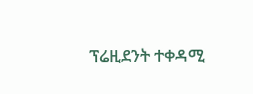ፕሬዚደንት ተቀዳሚ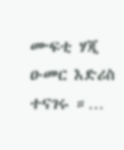ሙፍቲ ሃጂ ዑመር እድሪስ ተናገሩ ።…